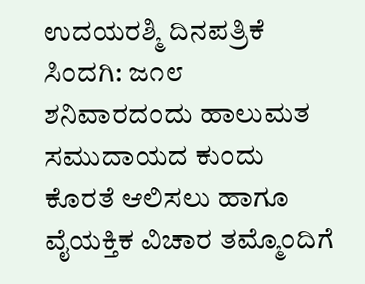ಉದಯರಶ್ಮಿ ದಿನಪತ್ರಿಕೆ
ಸಿಂದಗಿ: ಜ೧೮ ಶನಿವಾರದಂದು ಹಾಲುಮತ ಸಮುದಾಯದ ಕುಂದು ಕೊರತೆ ಆಲಿಸಲು ಹಾಗೂ ವೈಯಕ್ತಿಕ ವಿಚಾರ ತಮ್ಮೊಂದಿಗೆ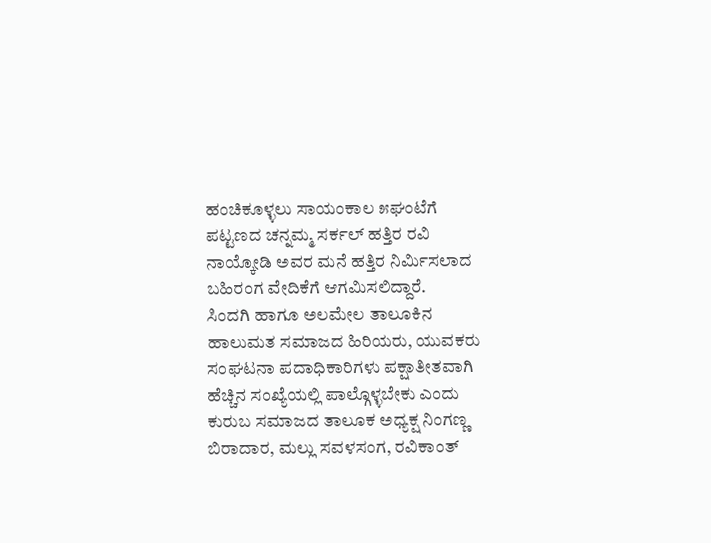ಹಂಚಿಕೂಳ್ಳಲು ಸಾಯಂಕಾಲ ೫ಘಂಟೆಗೆ ಪಟ್ಟಣದ ಚನ್ನಮ್ಮ ಸರ್ಕಲ್ ಹತ್ತಿರ ರವಿ ನಾಯ್ಕೋಡಿ ಅವರ ಮನೆ ಹತ್ತಿರ ನಿರ್ಮಿಸಲಾದ ಬಹಿರಂಗ ವೇದಿಕೆಗೆ ಆಗಮಿಸಲಿದ್ದಾರೆ.
ಸಿಂದಗಿ ಹಾಗೂ ಅಲಮೇಲ ತಾಲೂಕಿನ ಹಾಲುಮತ ಸಮಾಜದ ಹಿರಿಯರು, ಯುವಕರು ಸಂಘಟನಾ ಪದಾಧಿಕಾರಿಗಳು ಪಕ್ಷಾತೀತವಾಗಿ ಹೆಚ್ಚಿನ ಸಂಖ್ಯೆಯಲ್ಲಿ ಪಾಲ್ಗೊಳ್ಳಬೇಕು ಎಂದು ಕುರುಬ ಸಮಾಜದ ತಾಲೂಕ ಅಧ್ಯಕ್ಷ ನಿಂಗಣ್ಣ ಬಿರಾದಾರ, ಮಲ್ಲು ಸವಳಸಂಗ, ರವಿಕಾಂತ್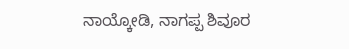ನಾಯ್ಕೋಡಿ, ನಾಗಪ್ಪ ಶಿವೂರ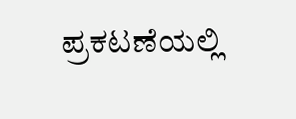ಪ್ರಕಟಣೆಯಲ್ಲಿ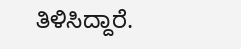ತಿಳಿಸಿದ್ದಾರೆ.